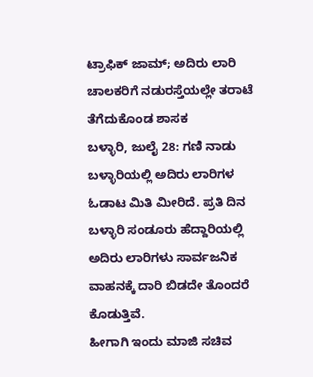ಟ್ರಾಫಿಕ್ ಜಾಮ್; ಅದಿರು ಲಾರಿ ಚಾಲಕರಿಗೆ ನಡುರಸ್ತೆಯಲ್ಲೇ ತರಾಟೆ ತೆಗೆದುಕೊಂಡ ಶಾಸಕ
ಬಳ್ಳಾರಿ, ಜುಲೈ 28: ಗಣಿ ನಾಡು ಬಳ್ಳಾರಿಯಲ್ಲಿ ಅದಿರು ಲಾರಿಗಳ ಓಡಾಟ ಮಿತಿ ಮೀರಿದೆ. ಪ್ರತಿ ದಿನ ಬಳ್ಳಾರಿ ಸಂಡೂರು ಹೆದ್ದಾರಿಯಲ್ಲಿ ಅದಿರು ಲಾರಿಗಳು ಸಾರ್ವಜನಿಕ ವಾಹನಕ್ಕೆ ದಾರಿ ಬಿಡದೇ ತೊಂದರೆ ಕೊಡುತ್ತಿವೆ.
ಹೀಗಾಗಿ ಇಂದು ಮಾಜಿ ಸಚಿವ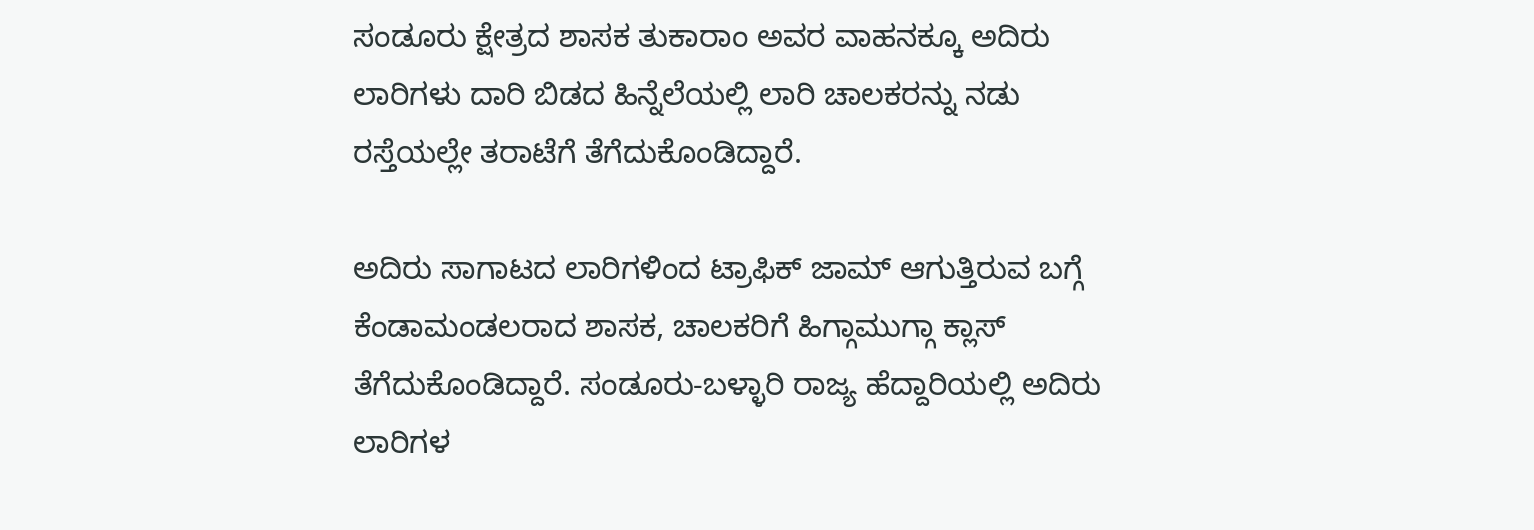ಸಂಡೂರು ಕ್ಷೇತ್ರದ ಶಾಸಕ ತುಕಾರಾಂ ಅವರ ವಾಹನಕ್ಕೂ ಅದಿರು ಲಾರಿಗಳು ದಾರಿ ಬಿಡದ ಹಿನ್ನೆಲೆಯಲ್ಲಿ ಲಾರಿ ಚಾಲಕರನ್ನು ನಡು ರಸ್ತೆಯಲ್ಲೇ ತರಾಟೆಗೆ ತೆಗೆದುಕೊಂಡಿದ್ದಾರೆ.

ಅದಿರು ಸಾಗಾಟದ ಲಾರಿಗಳಿಂದ ಟ್ರಾಫಿಕ್ ಜಾಮ್ ಆಗುತ್ತಿರುವ ಬಗ್ಗೆ ಕೆಂಡಾಮಂಡಲರಾದ ಶಾಸಕ, ಚಾಲಕರಿಗೆ ಹಿಗ್ಗಾಮುಗ್ಗಾ ಕ್ಲಾಸ್ ತೆಗೆದುಕೊಂಡಿದ್ದಾರೆ. ಸಂಡೂರು-ಬಳ್ಳಾರಿ ರಾಜ್ಯ ಹೆದ್ದಾರಿಯಲ್ಲಿ ಅದಿರು ಲಾರಿಗಳ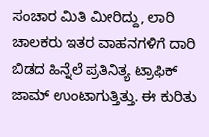ಸಂಚಾರ ಮಿತಿ ಮೀರಿದ್ದು, ಲಾರಿ ಚಾಲಕರು ಇತರ ವಾಹನಗಳಿಗೆ ದಾರಿ ಬಿಡದ ಹಿನ್ನೆಲೆ ಪ್ರತಿನಿತ್ಯ ಟ್ರಾಫಿಕ್ ಜಾಮ್ ಉಂಟಾಗುತ್ತಿತ್ತು. ಈ ಕುರಿತು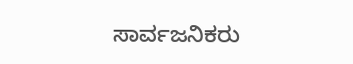ಸಾರ್ವಜನಿಕರು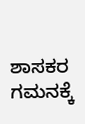ಶಾಸಕರ ಗಮನಕ್ಕೆ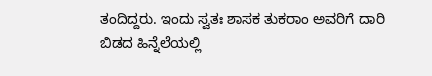ತಂದಿದ್ದರು. ಇಂದು ಸ್ವತಃ ಶಾಸಕ ತುಕರಾಂ ಅವರಿಗೆ ದಾರಿ ಬಿಡದ ಹಿನ್ನೆಲೆಯಲ್ಲಿ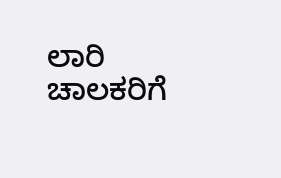ಲಾರಿ ಚಾಲಕರಿಗೆ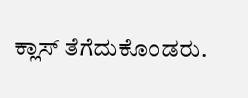ಕ್ಲಾಸ್ ತೆಗೆದುಕೊಂಡರು.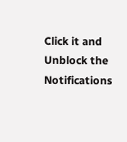Click it and Unblock the Notifications